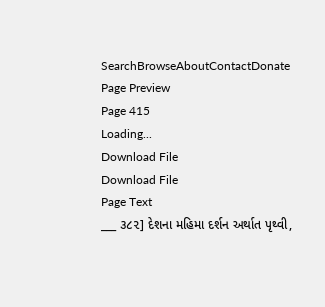SearchBrowseAboutContactDonate
Page Preview
Page 415
Loading...
Download File
Download File
Page Text
___ ૩૮૨] દેશના મહિમા દર્શન અર્થાત પૃથ્વી,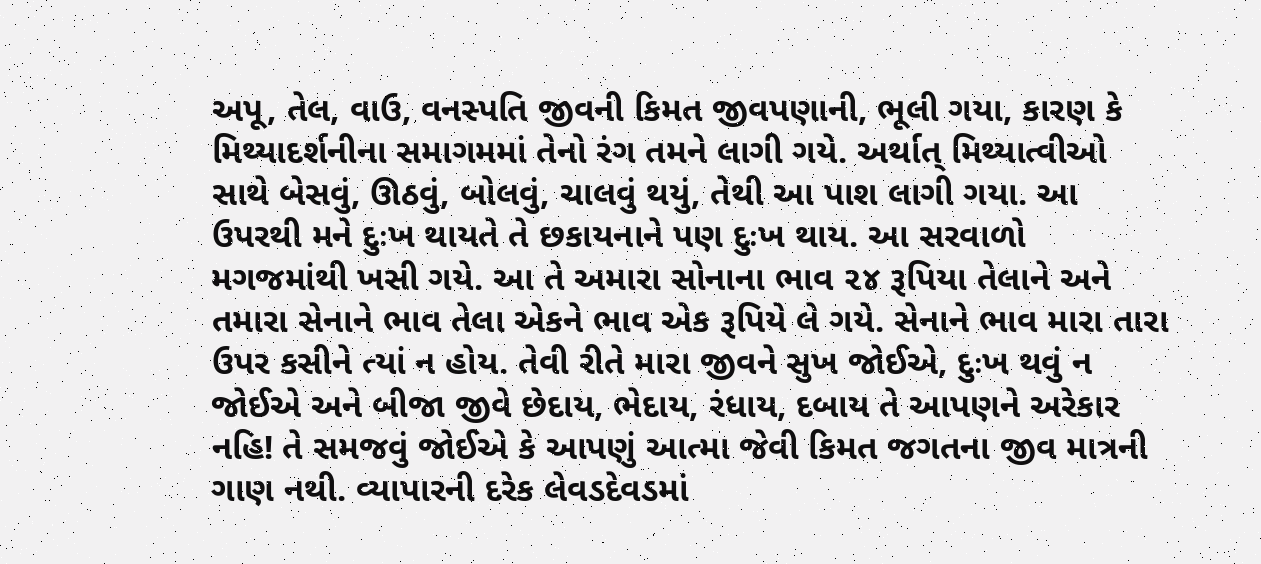અપૂ, તેલ, વાઉ, વનસ્પતિ જીવની કિમત જીવપણાની, ભૂલી ગયા, કારણ કે મિથ્યાદર્શનીના સમાગમમાં તેનો રંગ તમને લાગી ગયે. અર્થાત્ મિથ્યાત્વીઓ સાથે બેસવું, ઊઠવું, બોલવું, ચાલવું થયું, તેથી આ પાશ લાગી ગયા. આ ઉપરથી મને દુઃખ થાયતે તે છકાયનાને પણ દુઃખ થાય. આ સરવાળો મગજમાંથી ખસી ગયે. આ તે અમારા સોનાના ભાવ ૨૪ રૂપિયા તેલાને અને તમારા સેનાને ભાવ તેલા એકને ભાવ એક રૂપિયે લે ગયે. સેનાને ભાવ મારા તારા ઉપર કસીને ત્યાં ન હોય. તેવી રીતે મારા જીવને સુખ જોઈએ, દુઃખ થવું ન જોઈએ અને બીજા જીવે છેદાય, ભેદાય, રંધાય, દબાય તે આપણને અરેકાર નહિ! તે સમજવું જોઈએ કે આપણું આત્મા જેવી કિમત જગતના જીવ માત્રની ગાણ નથી. વ્યાપારની દરેક લેવડદેવડમાં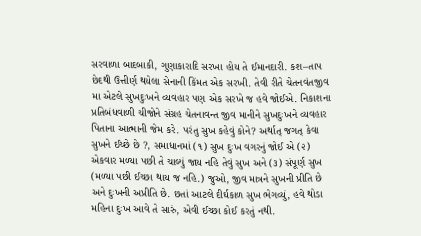સરવાળા બાદબાકી, ગુણાકારાદિ સરખા હોય તે ઈમાનદારી. કશ–તાપ છેદથી ઉત્તીર્ણ થયેલા સેનાની કિંમત એક સરખી. તેવી રીતે ચેતનવંતજીવ મા એટલે સુખદુઃખને વ્યવહાર પણ એક સરખે જ હવે જોઈએ. નિકાશના પ્રતિબંધવાળી ચીજોને સંગ્રહ ચેતનાવન્ત જીવ માનીને સુખદુઃખને વ્યવહાર પિતાના આત્માની જેમ કરે. પરંતુ સુખ કહેવું કોને? અર્થાત્ જગત્ કેવા સુખને ઈચ્છે છે ?, સમાધાનમાં (૧) સુખ દુઃખ વગરનું જોઈ એ (૨) એકવાર મળ્યા પછી તે ચાલ્યું જાય નહિ તેવું સુખ અને (૩) સંપૂર્ણ સુખ (મળ્યા પછી ઈચ્છા થાય જ નહિ.) જુઓ, જીવ માત્રને સુખની પ્રીતિ છે અને દુઃખની અપ્રીતિ છે. છતાં આટલે દીર્ઘકાળ સુખ ભેગવ્યું, હવે થોડા મહિના દુઃખ આવે તે સારું, એવી ઈચ્છા કોઈ કરતું નથી.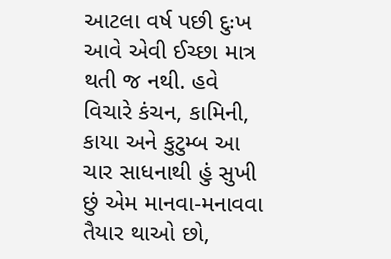આટલા વર્ષ પછી દુઃખ આવે એવી ઈચ્છા માત્ર થતી જ નથી. હવે વિચારે કંચન, કામિની, કાયા અને કુટુમ્બ આ ચાર સાધનાથી હું સુખી છું એમ માનવા-મનાવવા તૈયાર થાઓ છો,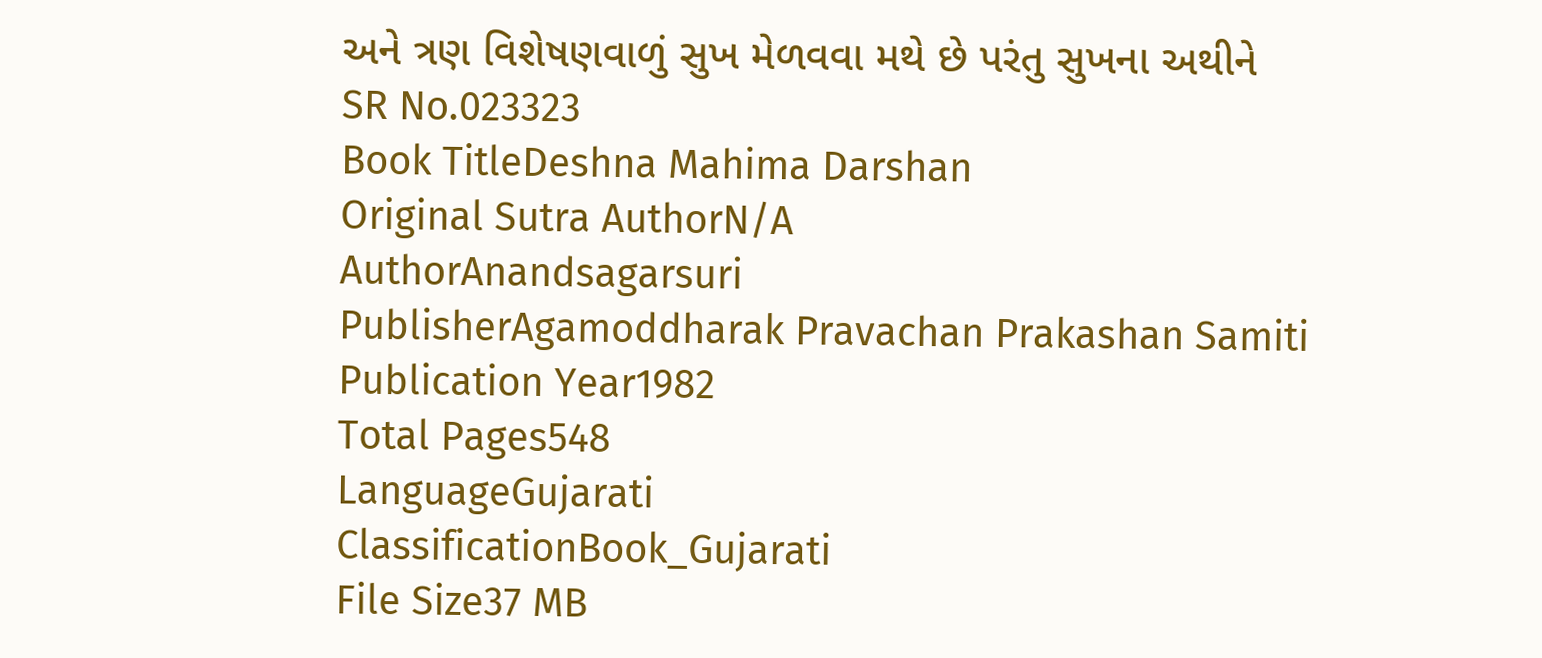અને ત્રણ વિશેષણવાળું સુખ મેળવવા મથે છે પરંતુ સુખના અથીને
SR No.023323
Book TitleDeshna Mahima Darshan
Original Sutra AuthorN/A
AuthorAnandsagarsuri
PublisherAgamoddharak Pravachan Prakashan Samiti
Publication Year1982
Total Pages548
LanguageGujarati
ClassificationBook_Gujarati
File Size37 MB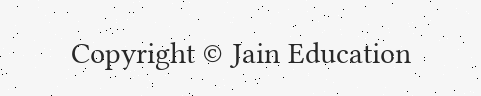Copyright © Jain Education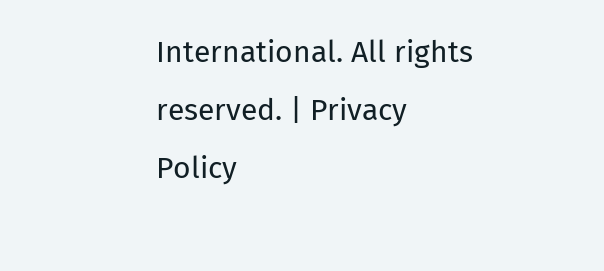International. All rights reserved. | Privacy Policy